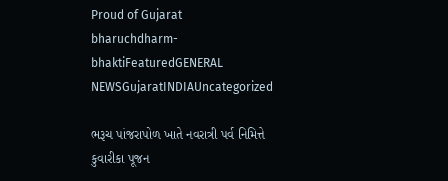Proud of Gujarat
bharuchdharm-bhaktiFeaturedGENERAL NEWSGujaratINDIAUncategorized

ભરૂચ પાંજરાપોળ ખાતે નવરાત્રી પર્વ નિમિત્તે કુવારીકા પૂજન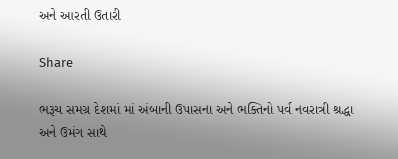અને આરતી ઉતારી

Share

ભરૂચ સમગ્ર દેશમાં માં અંબાની ઉપાસના અને ભક્તિનો પર્વ નવરાત્રી શ્રદ્ધા અને ઉમંગ સાથે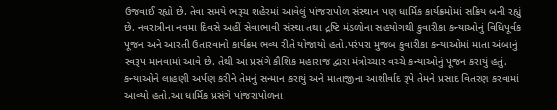ઉજવાઈ રહ્યો છે. તેવા સમયે ભરૂચ શહેરમાં આવેલું પાંજરાપોળ સંસ્થાન પણ ધાર્મિક કાર્યક્રમોમાં સક્રિય બની રહ્યું છે. નવરાત્રીના નવમા દિવસે અહીં સેવાભાવી સંસ્થા તથા દ્રષ્ટિ મંડળોના સહયોગથી કુવારીકા કન્યાઓનું વિધિપૂર્વક પૂજન અને આરતી ઉતારવાનો કાર્યક્રમ ભવ્ય રીતે યોજાયો હતો.પરંપરા મુજબ કુવારીકા કન્યાઓમાં માતા અંબાનું સ્વરૂપ માનવામાં આવે છે. તેથી આ પ્રસંગે કૌશિક મહારાજ દ્વારા મંત્રોચ્ચાર વચ્ચે કન્યાઓનું પૂજન કરાયું હતું. કન્યાઓને લાહણી અર્પણ કરીને તેમનું સન્માન કરાયું અને માતાજીના આશીર્વાદ રૂપે તેમને પ્રસાદ વિતરણ કરવામાં આવ્યો હતો.આ ધાર્મિક પ્રસંગે પાંજરાપોળના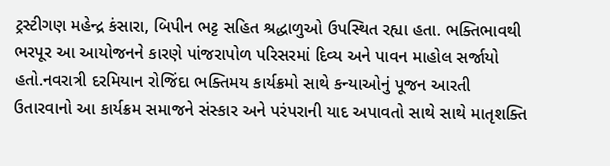ટ્રસ્ટીગણ મહેન્દ્ર કંસારા, બિપીન ભટ્ટ સહિત શ્રદ્ધાળુઓ ઉપસ્થિત રહ્યા હતા. ભક્તિભાવથી ભરપૂર આ આયોજનને કારણે પાંજરાપોળ પરિસરમાં દિવ્ય અને પાવન માહોલ સર્જાયો હતો.નવરાત્રી દરમિયાન રોજિંદા ભક્તિમય કાર્યક્રમો સાથે કન્યાઓનું પૂજન આરતી ઉતારવાનો આ કાર્યક્રમ સમાજને સંસ્કાર અને પરંપરાની યાદ અપાવતો સાથે સાથે માતૃશક્તિ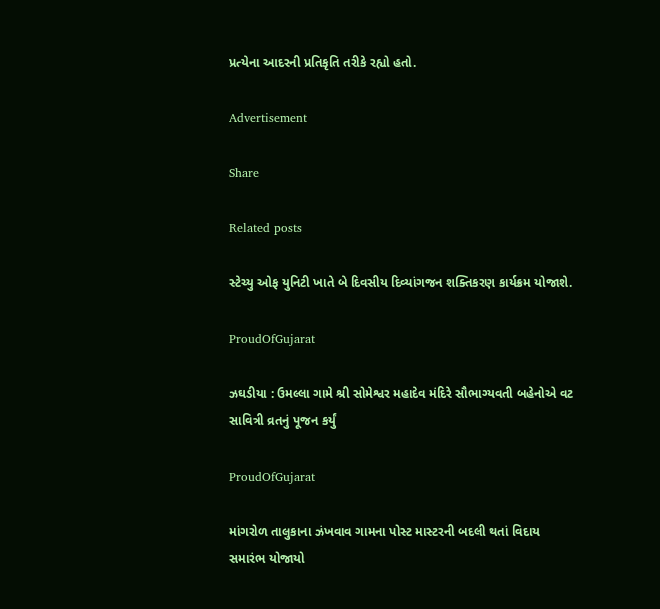પ્રત્યેના આદરની પ્રતિકૃતિ તરીકે રહ્યો હતો.

Advertisement

Share

Related posts

સ્ટેચ્યુ ઓફ યુનિટી ખાતે બે દિવસીય દિવ્યાંગજન શક્તિકરણ કાર્યક્રમ યોજાશે.

ProudOfGujarat

ઝઘડીયા : ઉમલ્લા ગામે શ્રી સોમેશ્વર મહાદેવ મંદિરે સૌભાગ્યવતી બહેનોએ વટ સાવિત્રી વ્રતનું પૂજન કર્યું

ProudOfGujarat

માંગરોળ તાલુકાના ઝંખવાવ ગામના પોસ્ટ માસ્ટરની બદલી થતાં વિદાય સમારંભ યોજાયો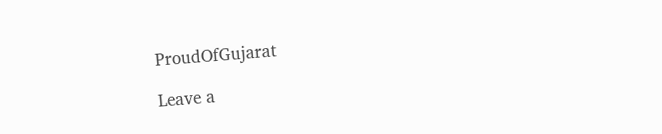ProudOfGujarat

Leave a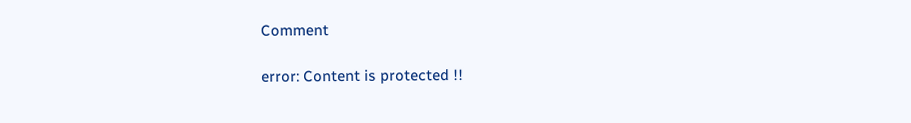Comment

error: Content is protected !!